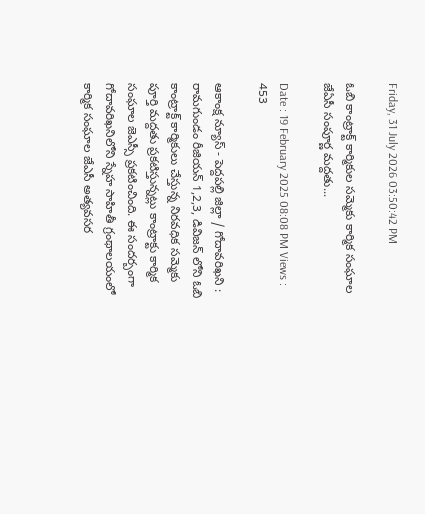Friday, 31 July 2026 03:50:42 PM

ఓబి కాంట్రాక్ట్ కార్మికుల సమ్మెకు కార్మిక సంఘాల జేఏసీ సంపూర్ణ మద్దతు...

Date : 19 February 2025 08:08 PM Views : 453

ఆకాంక్ష న్యూస్ - పెద్దపల్లి జిల్లా / గోదావరిఖని : రామగుండం రీజియన్ 1,2,3, డివిజన్ లోని ఓబి కాంట్రాక్ట్ కార్మికులు చేస్తున్న నిరవధిక సమ్మెకు పూర్తి మద్దతు ప్రకటిస్తున్నట్లు కాంట్రాక్టు కార్మిక సంఘాల జెఎస్సీ ప్రకటించింది. ఈ సందర్బంగా గోదావరిఖనిలోని స్నేహ సాహితీ గ్రంథాలయంలో కార్మిక సంఘాల జేఎసీ అత్యవసర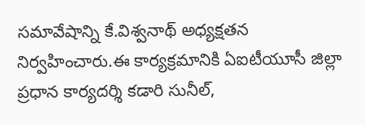సమావేషాన్ని కే.విశ్వనాథ్ అధ్యక్షతన నిర్వహించారు.ఈ కార్యక్రమానికి ఏఐటీయూసీ జిల్లా ప్రధాన కార్యదర్శి కడారి సునీల్,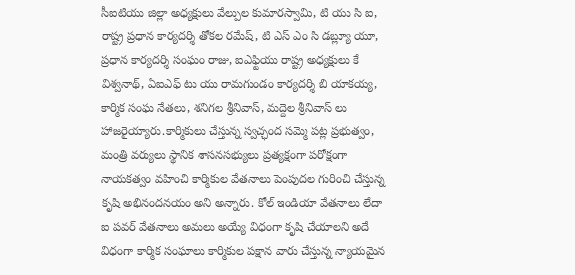సీఐటియు జిల్లా అధ్యక్షులు వేల్పుల కుమారస్వామి, టి యు సి ఐ, రాష్ట్ర ప్రధాన కార్యదర్శి తోకల రమేష్, టి ఎస్ ఎం సి డబ్ల్యూ యూ, ప్రధాన కార్యదర్శి సంఘం రాజు, ఐఎఫ్టియు రాష్ట్ర అధ్యక్షులు కే విశ్వనాథ్, ఏఐఎఫ్ టు యు రామగుండం కార్యదర్శి బి యాకయ్య, కార్మిక సంఘ నేతలు, శనిగల శ్రీనివాస్, మద్దెల శ్రీనివాస్ లు హాజరైయ్యారు.కార్మికులు చేస్తున్న స్వచ్ఛంద సమ్మె పట్ల ప్రభుత్వం, మంత్రి వర్యులు స్థానిక శాసనసభ్యులు ప్రత్యక్షంగా పరోక్షంగా నాయకత్వం వహించి కార్మికుల వేతనాలు పెంపుదల గురించి చేస్తున్న కృషి అభినందనయం అని అన్నారు. కోల్ ఇండియా వేతనాలు లేదా ఐ పవర్ వేతనాలు అమలు అయ్యే విధంగా కృషి చేయాలని అదే విధంగా కార్మిక సంఘాలు కార్మికుల పక్షాన వారు చేస్తున్న న్యాయమైన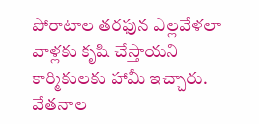పోరాటాల తరఫున ఎల్లవేళలా వాళ్లకు కృషి చేస్తాయని కార్మికులకు హామీ ఇచ్చారు. వేతనాల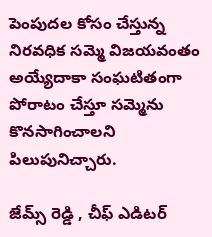పెంపుదల కోసం చేస్తున్న నిరవధిక సమ్మె విజయవంతం అయ్యేదాకా సంఘటితంగా పోరాటం చేస్తూ సమ్మెను కొనసాగించాలని పిలుపునిచ్చారు.

జేమ్స్ రెడ్డి , చీఫ్ ఎడిటర్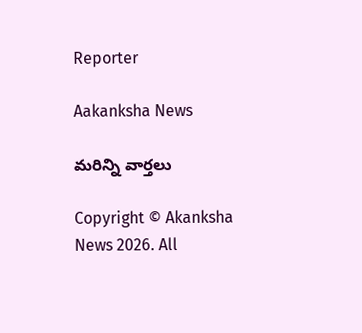Reporter

Aakanksha News

మరిన్ని వార్తలు

Copyright © Akanksha News 2026. All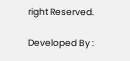right Reserved.

Developed By :